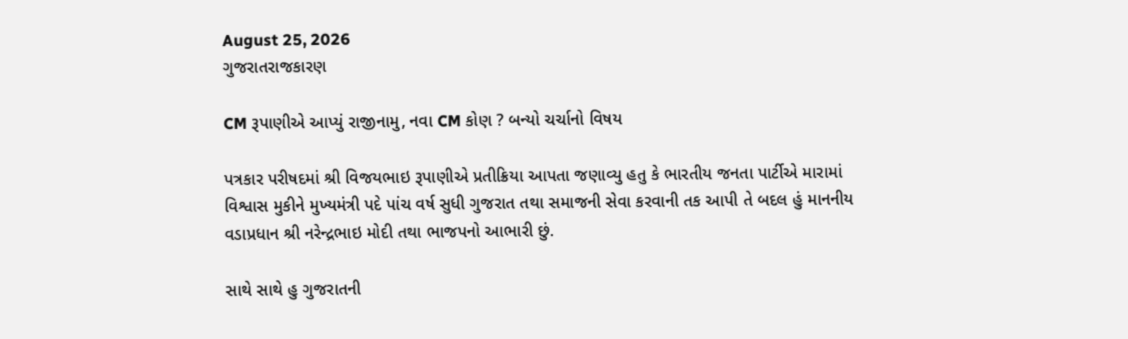August 25, 2026
ગુજરાતરાજકારણ

CM રૂપાણીએ આપ્યું રાજીનામુ, નવા CM કોણ ? બન્યો ચર્ચાનો વિષય

પત્રકાર પરીષદમાં શ્રી વિજયભાઇ રૂપાણીએ પ્રતીક્રિયા આપતા જણાવ્યુ હતુ કે ભારતીય જનતા પાર્ટીએ મારામાં વિશ્વાસ મુકીને મુખ્યમંત્રી પદે પાંચ વર્ષ સુધી ગુજરાત તથા સમાજની સેવા કરવાની તક આપી તે બદલ હું માનનીય વડાપ્રધાન શ્રી નરેન્દ્રભાઇ મોદી તથા ભાજપનો આભારી છું.

સાથે સાથે હુ ગુજરાતની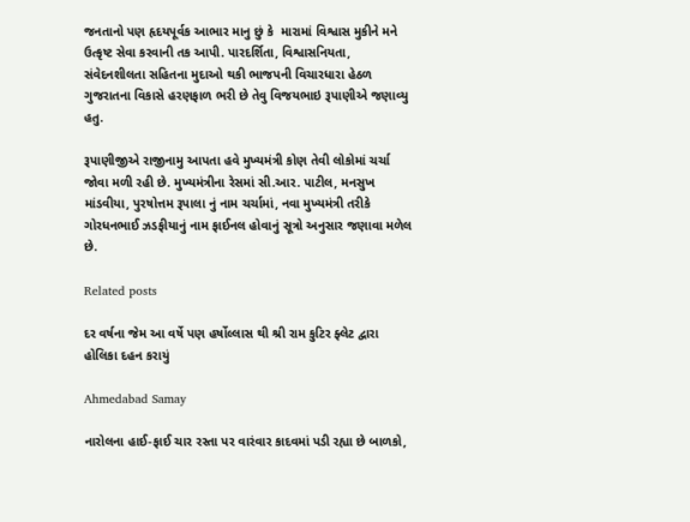જનતાનો પણ હૃદયપૂર્વક આભાર માનુ છું કે  મારામાં વિશ્વાસ મુકીને મને ઉત્કૃષ્ટ સેવા કરવાની તક આપી. પારદર્શિતા, વિશ્વાસનિયતા, સંવેદનશીલતા સહિતના મુદાઓ થકી ભાજપની વિચારધારા હેઠળ ગુજરાતના વિકાસે હરણફાળ ભરી છે તેવુ વિજયભાઇ રૂપાણીએ જણાવ્યુ હતુ.

રૂપાણીજીએ રાજીનામુ આપતા હવે મુખ્યમંત્રી કોણ તેવી લોકોમાં ચર્ચા જોવા મળી રહી છે. મુખ્યમંત્રીના રેસમાં સી.આર. પાટીલ, મનસુખ માંડવીયા, પુરષોત્તમ રૂપાલા નું નામ ચર્ચામાં, નવા મુખ્યમંત્રી તરીકે ગોરધનભાઈ ઝડફીયાનું નામ ફાઈનલ હોવાનું સૂત્રો અનુસાર જણાવા મળેલ છે.

Related posts

દર વર્ષના જેમ આ વર્ષે પણ હર્ષોલ્લાસ થી શ્રી રામ કુટિર ફ્લેટ દ્વારા હોલિકા દહન કરાયું

Ahmedabad Samay

નારોલના હાઈ-ફાઈ ચાર રસ્તા પર વારંવાર કાદવમાં પડી રહ્યા છે બાળકો,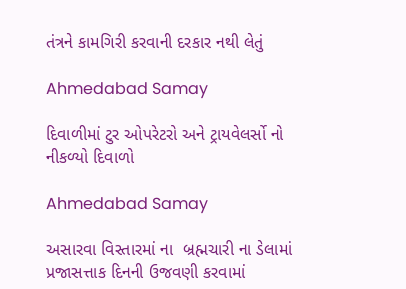તંત્રને કામગિરી કરવાની દરકાર નથી લેતું

Ahmedabad Samay

દિવાળીમાં ટુર ઓપરેટરો અને ટ્રાયવેલર્સો નો નીકળ્યો દિવાળો

Ahmedabad Samay

અસારવા વિસ્તારમાં ના  બ્રહ્મચારી ના ડેલામાં પ્રજાસત્તાક દિનની ઉજવણી કરવામાં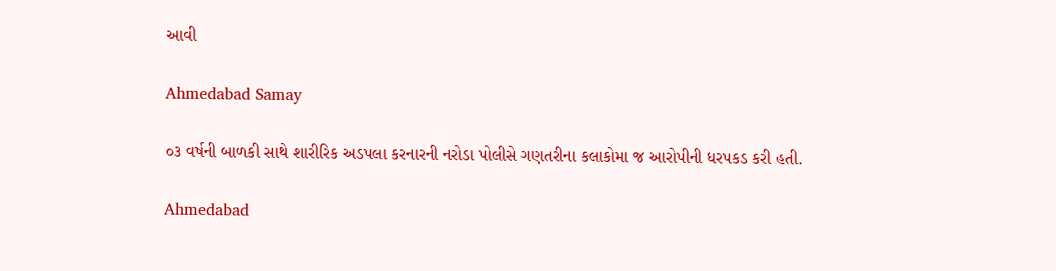આવી

Ahmedabad Samay

૦૩ વર્ષની બાળકી સાથે શારીરિક અડપલા કરનારની નરોડા પોલીસે ગણતરીના કલાકોમા જ આરોપીની ધરપકડ કરી હતી.

Ahmedabad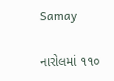Samay

નારોલમાં ૧૧૦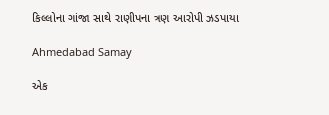કિલ્લોના ગાંજા સાથે રાણીપના ત્રણ આરોપી ઝડપાયા

Ahmedabad Samay

એક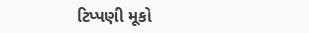ટિપ્પણી મૂકો